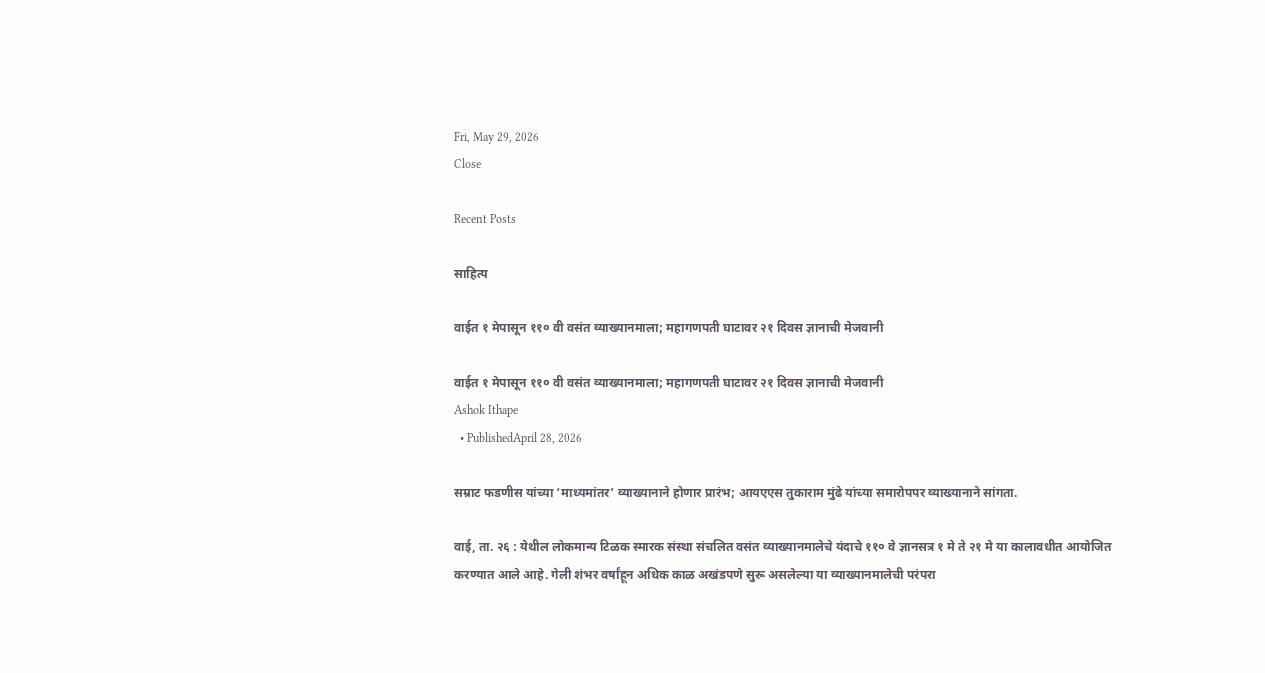Fri, May 29, 2026
Close

Recent Posts

साहित्य

वाईत १ मेपासून ११० वी वसंत व्याख्यानमाला; महागणपती घाटावर २१ दिवस ज्ञानाची मेजवानी

वाईत १ मेपासून ११० वी वसंत व्याख्यानमाला; महागणपती घाटावर २१ दिवस ज्ञानाची मेजवानी
Ashok Ithape
  • PublishedApril 28, 2026

सम्राट फडणीस यांच्या ‘माध्यमांतर’ व्याख्यानाने होणार प्रारंभ; आयएएस तुकाराम मुंढे यांच्या समारोपपर व्याख्यानाने सांगता.

वाई, ता. २६ : येथील लोकमान्य टिळक स्मारक संस्था संचलित वसंत व्याख्यानमालेचे यंदाचे ११० वे ज्ञानसत्र १ मे ते २१ मे या कालावधीत आयोजित करण्यात आले आहे. गेली शंभर वर्षांहून अधिक काळ अखंडपणे सुरू असलेल्या या व्याख्यानमालेची परंपरा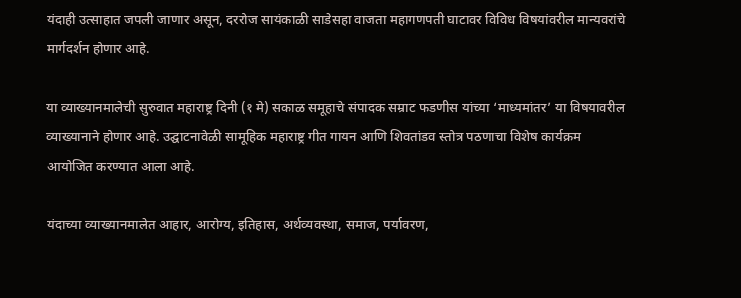यंदाही उत्साहात जपली जाणार असून, दररोज सायंकाळी साडेसहा वाजता महागणपती घाटावर विविध विषयांवरील मान्यवरांचे मार्गदर्शन होणार आहे.

या व्याख्यानमालेची सुरुवात महाराष्ट्र दिनी (१ मे) सकाळ समूहाचे संपादक सम्राट फडणीस यांच्या ‘माध्यमांतर’ या विषयावरील व्याख्यानाने होणार आहे. उद्घाटनावेळी सामूहिक महाराष्ट्र गीत गायन आणि शिवतांडव स्तोत्र पठणाचा विशेष कार्यक्रम आयोजित करण्यात आला आहे.

यंदाच्या व्याख्यानमालेत आहार, आरोग्य, इतिहास, अर्थव्यवस्था, समाज, पर्यावरण,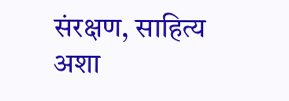संरक्षण, साहित्य अशा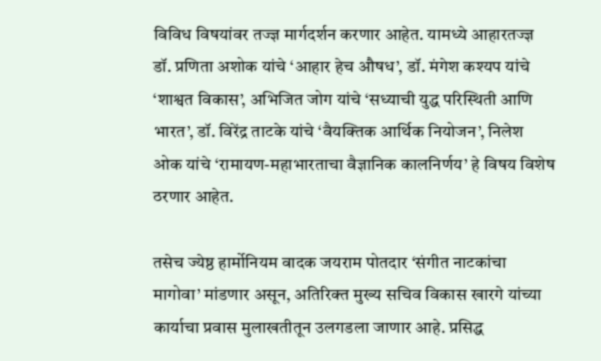विविध विषयांवर तज्ज्ञ मार्गदर्शन करणार आहेत. यामध्ये आहारतज्ज्ञ डॉ. प्रणिता अशोक यांचे ‘आहार हेच औषध’, डॉ. मंगेश कश्यप यांचे ‘शाश्वत विकास’, अभिजित जोग यांचे ‘सध्याची युद्ध परिस्थिती आणि भारत’, डॉ. विरेंद्र ताटके यांचे ‘वैयक्तिक आर्थिक नियोजन’, निलेश ओक यांचे ‘रामायण-महाभारताचा वैज्ञानिक कालनिर्णय’ हे विषय विशेष ठरणार आहेत.

तसेच ज्येष्ठ हार्मोनियम वादक जयराम पोतदार ‘संगीत नाटकांचा मागोवा’ मांडणार असून, अतिरिक्त मुख्य सचिव विकास खारगे यांच्या कार्याचा प्रवास मुलाखतीतून उलगडला जाणार आहे. प्रसिद्ध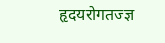हृदयरोगतज्ज्ञ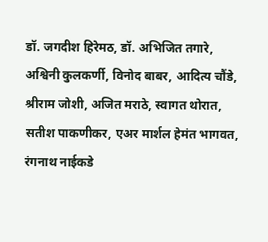डॉ. जगदीश हिरेमठ, डॉ. अभिजित तगारे, अश्विनी कुलकर्णी, विनोद बाबर, आदित्य चौंडे, श्रीराम जोशी, अजित मराठे, स्वागत थोरात, सतीश पाकणीकर, एअर मार्शल हेमंत भागवत, रंगनाथ नाईकडे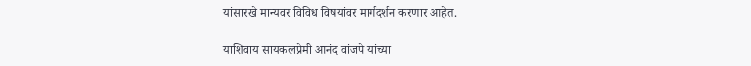यांसारखे मान्यवर विविध विषयांवर मार्गदर्शन करणार आहेत.

याशिवाय सायकलप्रेमी आनंद वांजपे यांच्या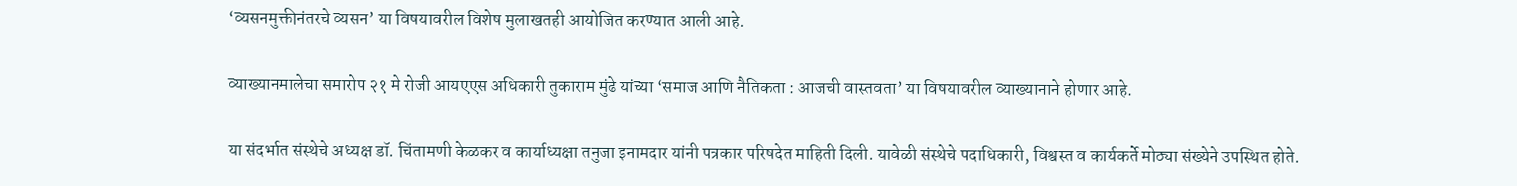‘व्यसनमुक्तीनंतरचे व्यसन’ या विषयावरील विशेष मुलाखतही आयोजित करण्यात आली आहे.

व्याख्यानमालेचा समारोप २१ मे रोजी आयएएस अधिकारी तुकाराम मुंढे यांच्या ‘समाज आणि नैतिकता : आजची वास्तवता’ या विषयावरील व्याख्यानाने होणार आहे.

या संदर्भात संस्थेचे अध्यक्ष डॉ. चिंतामणी केळकर व कार्याध्यक्षा तनुजा इनामदार यांनी पत्रकार परिषदेत माहिती दिली. यावेळी संस्थेचे पदाधिकारी, विश्वस्त व कार्यकर्ते मोठ्या संख्येने उपस्थित होते.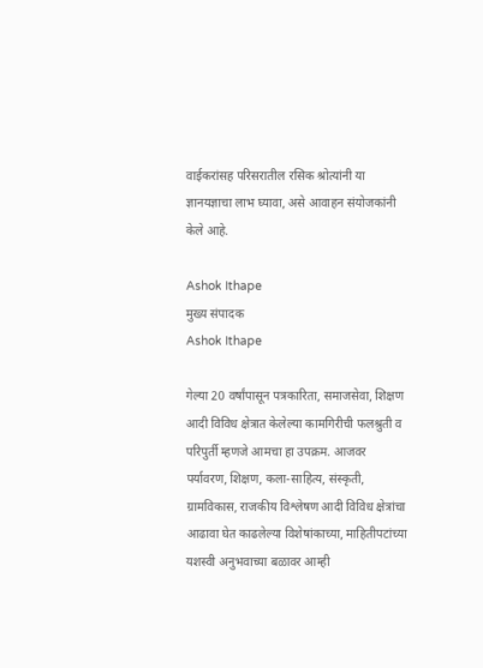वाईकरांसह परिसरातील रसिक श्रोत्यांनी या ज्ञानयज्ञाचा लाभ घ्यावा, असे आवाहन संयोजकांनी केले आहे.

Ashok Ithape
मुख्य संपादक
Ashok Ithape

गेल्या 20 वर्षांपासून पत्रकारिता, समाजसेवा, शिक्षण आदी विविध क्षेत्रात केलेल्या कामगिरीची फलश्रुती व परिपुर्ती म्हणजे आमचा हा उपक्रम. आजवर पर्यावरण, शिक्षण, कला-साहित्य, संस्कृती, ग्रामविकास, राजकीय विश्लेषण आदी विविध क्षेत्रांचा आढावा घेत काढलेल्या विशेषांकाच्या, माहितीपटांच्या यशस्वी अनुभवाच्या बळावर आम्ही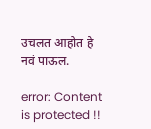उचलत आहोत हे नवं पाऊल.

error: Content is protected !!